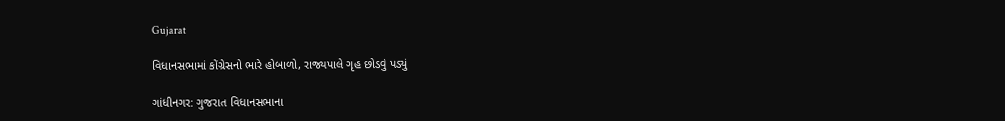Gujarat

વિધાનસભામાં કોંગ્રેસનો ભારે હોબાળો, રાજ્યપાલે ગૃહ છોડવું પડ્યું

ગાંધીનગર: ગુજરાત વિધાનસભાના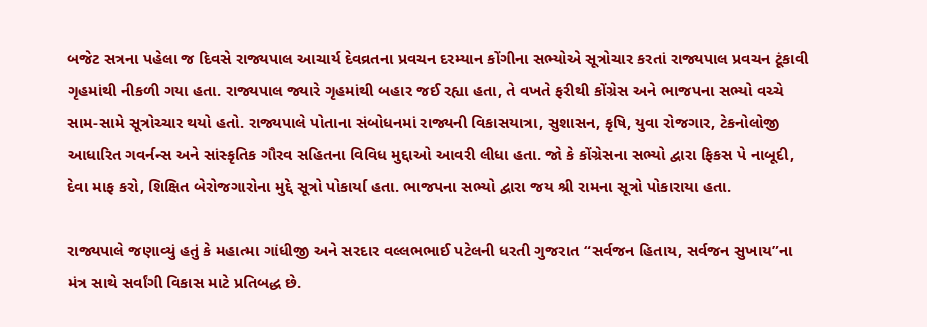બજેટ સત્રના પહેલા જ દિવસે રાજ્યપાલ આચાર્ય દેવવ્રતના પ્રવચન દરમ્યાન કોંગીના સભ્યોએ સૂત્રોચાર કરતાં રાજ્યપાલ પ્રવચન ટૂંકાવી ગૃહમાંથી નીકળી ગયા હતા. રાજ્યપાલ જ્યારે ગૃહમાંથી બહાર જઈ રહ્યા હતા, તે વખતે ફરીથી કોંગ્રેસ અને ભાજપના સભ્યો વચ્ચે સામ-સામે સૂત્રોચ્ચાર થયો હતો. રાજ્યપાલે પોતાના સંબોધનમાં રાજ્યની વિકાસયાત્રા, સુશાસન, કૃષિ, યુવા રોજગાર, ટેકનોલોજી આધારિત ગવર્નન્સ અને સાંસ્કૃતિક ગૌરવ સહિતના વિવિધ મુદ્દાઓ આવરી લીધા હતા. જો કે કોંગ્રેસના સભ્યો દ્વારા ફિકસ પે નાબૂદી, દેવા માફ કરો, શિક્ષિત બેરોજગારોના મુદ્દે સૂત્રો પોકાર્યા હતા. ભાજપના સભ્યો દ્વારા જય શ્રી રામના સૂત્રો પોકારાયા હતા.

રાજ્યપાલે જણાવ્યું હતું કે મહાત્મા ગાંધીજી અને સરદાર વલ્લભભાઈ પટેલની ધરતી ગુજરાત “સર્વજન હિતાય, સર્વજન સુખાય”ના મંત્ર સાથે સર્વાંગી વિકાસ માટે પ્રતિબદ્ધ છે.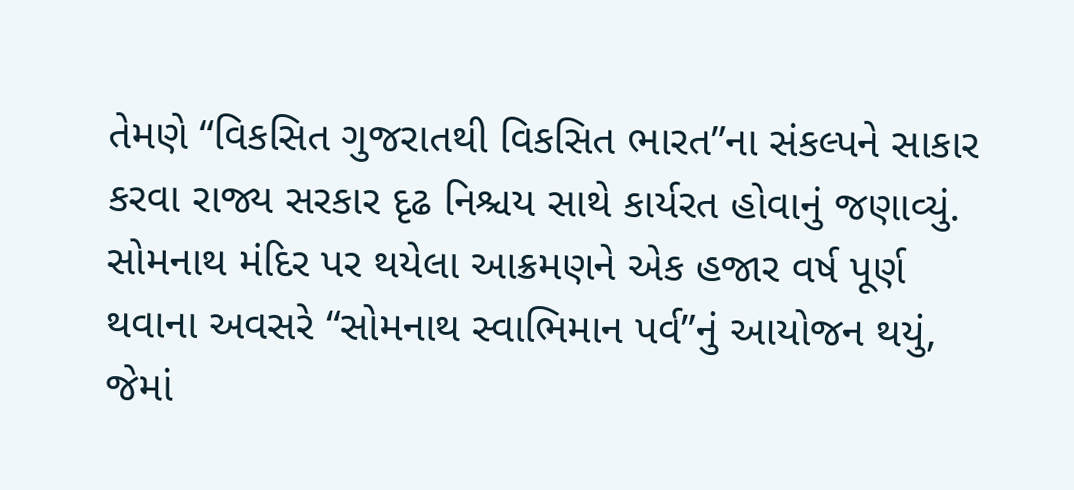તેમણે “વિકસિત ગુજરાતથી વિકસિત ભારત”ના સંકલ્પને સાકાર કરવા રાજ્ય સરકાર દૃઢ નિશ્ચય સાથે કાર્યરત હોવાનું જણાવ્યું. સોમનાથ મંદિર પર થયેલા આક્રમણને એક હજાર વર્ષ પૂર્ણ થવાના અવસરે “સોમનાથ સ્વાભિમાન પર્વ”નું આયોજન થયું, જેમાં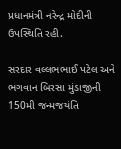પ્રધાનમંત્રી નરેન્દ્ર મોદીની ઉપસ્થિતિ રહી.

સરદાર વલ્લભભાઈ પટેલ અને ભગવાન બિરસા મુંડાજીની 150મી જન્મજયંતિ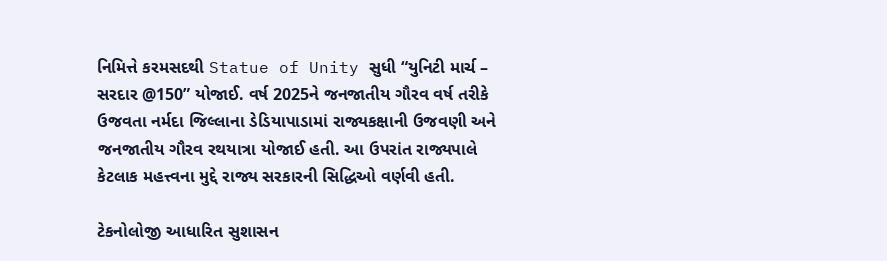નિમિત્તે કરમસદથી Statue of Unity સુધી “યુનિટી માર્ચ – સરદાર @150” યોજાઈ. વર્ષ 2025ને જનજાતીય ગૌરવ વર્ષ તરીકે ઉજવતા નર્મદા જિલ્લાના ડેડિયાપાડામાં રાજ્યકક્ષાની ઉજવણી અને જનજાતીય ગૌરવ રથયાત્રા યોજાઈ હતી. આ ઉપરાંત રાજ્યપાલે કેટલાક મહત્ત્વના મુદ્દે રાજ્ય સરકારની સિદ્ધિઓ વર્ણવી હતી.

ટેકનોલોજી આધારિત સુશાસન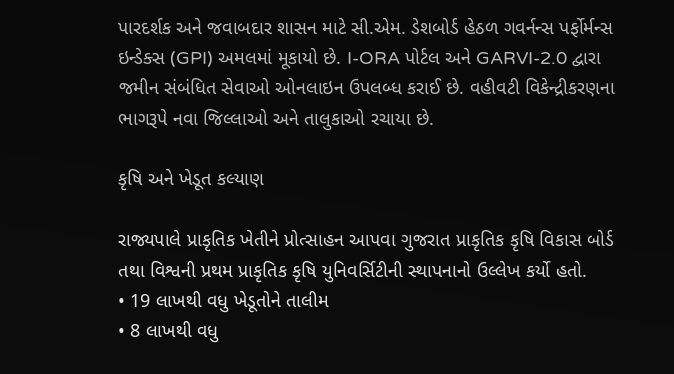પારદર્શક અને જવાબદાર શાસન માટે સી.એમ. ડેશબોર્ડ હેઠળ ગવર્નન્સ પર્ફોર્મન્સ ઇન્ડેક્સ (GPI) અમલમાં મૂકાયો છે. I-ORA પોર્ટલ અને GARVI-2.0 દ્વારા જમીન સંબંધિત સેવાઓ ઓનલાઇન ઉપલબ્ધ કરાઈ છે. વહીવટી વિકેન્દ્રીકરણના ભાગરૂપે નવા જિલ્લાઓ અને તાલુકાઓ રચાયા છે.

કૃષિ અને ખેડૂત કલ્યાણ

રાજ્યપાલે પ્રાકૃતિક ખેતીને પ્રોત્સાહન આપવા ગુજરાત પ્રાકૃતિક કૃષિ વિકાસ બોર્ડ તથા વિશ્વની પ્રથમ પ્રાકૃતિક કૃષિ યુનિવર્સિટીની સ્થાપનાનો ઉલ્લેખ કર્યો હતો.
• 19 લાખથી વધુ ખેડૂતોને તાલીમ
• 8 લાખથી વધુ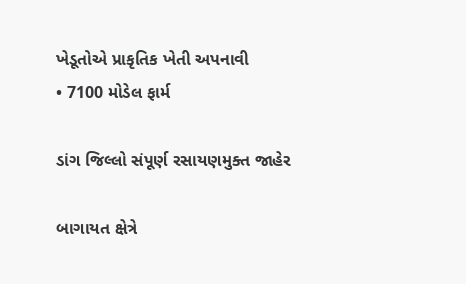ખેડૂતોએ પ્રાકૃતિક ખેતી અપનાવી
• 7100 મોડેલ ફાર્મ

ડાંગ જિલ્લો સંપૂર્ણ રસાયણમુક્ત જાહેર

બાગાયત ક્ષેત્રે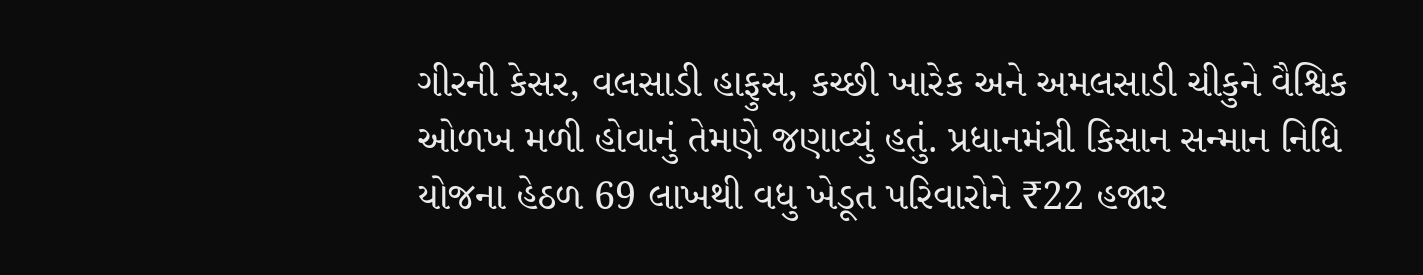ગીરની કેસર, વલસાડી હાફુસ, કચ્છી ખારેક અને અમલસાડી ચીકુને વૈશ્વિક ઓળખ મળી હોવાનું તેમણે જણાવ્યું હતું. પ્રધાનમંત્રી કિસાન સન્માન નિધિ યોજના હેઠળ 69 લાખથી વધુ ખેડૂત પરિવારોને ₹22 હજાર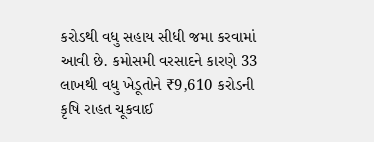કરોડથી વધુ સહાય સીધી જમા કરવામાં આવી છે. કમોસમી વરસાદને કારણે 33 લાખથી વધુ ખેડૂતોને ₹9,610 કરોડની કૃષિ રાહત ચૂકવાઈ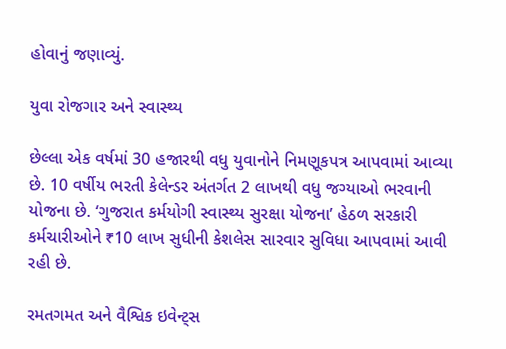હોવાનું જણાવ્યું.

યુવા રોજગાર અને સ્વાસ્થ્ય

છેલ્લા એક વર્ષમાં 30 હજારથી વધુ યુવાનોને નિમણૂકપત્ર આપવામાં આવ્યા છે. 10 વર્ષીય ભરતી કેલેન્ડર અંતર્ગત 2 લાખથી વધુ જગ્યાઓ ભરવાની યોજના છે. ‘ગુજરાત કર્મયોગી સ્વાસ્થ્ય સુરક્ષા યોજના’ હેઠળ સરકારી કર્મચારીઓને ₹10 લાખ સુધીની કેશલેસ સારવાર સુવિધા આપવામાં આવી રહી છે.

રમતગમત અને વૈશ્વિક ઇવેન્ટ્સ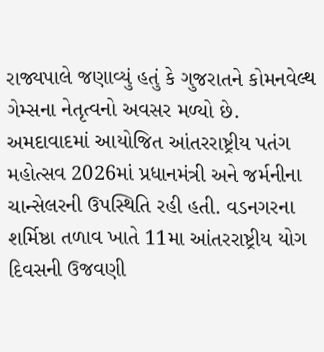રાજ્યપાલે જણાવ્યું હતું કે ગુજરાતને કોમનવેલ્થ ગેમ્સના નેતૃત્વનો અવસર મળ્યો છે. અમદાવાદમાં આયોજિત આંતરરાષ્ટ્રીય પતંગ મહોત્સવ 2026માં પ્રધાનમંત્રી અને જર્મનીના ચાન્સેલરની ઉપસ્થિતિ રહી હતી. વડનગરના શર્મિષ્ઠા તળાવ ખાતે 11મા આંતરરાષ્ટ્રીય યોગ દિવસની ઉજવણી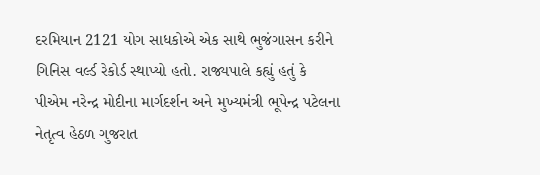દરમિયાન 2121 યોગ સાધકોએ એક સાથે ભુજંગાસન કરીને ગિનિસ વર્લ્ડ રેકોર્ડ સ્થાપ્યો હતો. રાજ્યપાલે કહ્યું હતું કે પીએમ નરેન્દ્ર મોદીના માર્ગદર્શન અને મુખ્યમંત્રી ભૂપેન્દ્ર પટેલના નેતૃત્વ હેઠળ ગુજરાત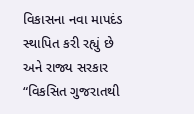વિકાસના નવા માપદંડ સ્થાપિત કરી રહ્યું છે અને રાજ્ય સરકાર “વિકસિત ગુજરાતથી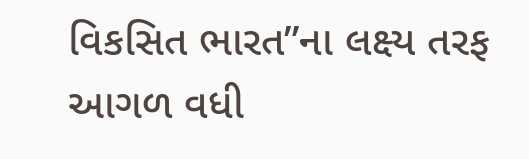વિકસિત ભારત”ના લક્ષ્ય તરફ આગળ વધી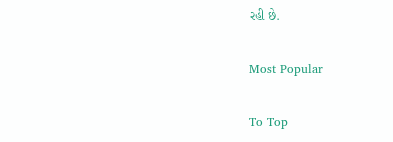રહી છે.

Most Popular

To Top